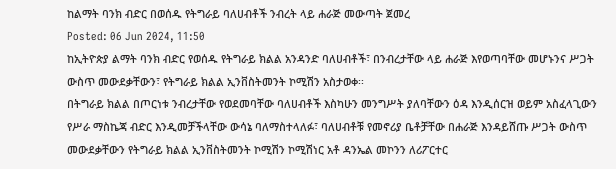ከልማት ባንክ ብድር በወሰዱ የትግራይ ባለሀብቶች ንብረት ላይ ሐራጅ መውጣት ጀመረ
Posted: 06 Jun 2024, 11:50
ከኢትዮጵያ ልማት ባንክ ብድር የወሰዱ የትግራይ ክልል አንዳንድ ባለሀብቶች፣ በንብረታቸው ላይ ሐራጅ እየወጣባቸው መሆኑንና ሥጋት ውስጥ መውደቃቸውን፣ የትግራይ ክልል ኢንቨስትመንት ኮሚሽን አስታወቀ፡፡
በትግራይ ክልል በጦርነቱ ንብረታቸው የወደመባቸው ባለሀብቶች እስካሁን መንግሥት ያለባቸውን ዕዳ እንዲሰርዝ ወይም አስፈላጊውን የሥራ ማስኬጃ ብድር እንዲመቻችላቸው ውሳኔ ባለማስተላለፉ፣ ባለሀብቶቹ የመኖሪያ ቤቶቻቸው በሐራጅ እንዳይሸጡ ሥጋት ውስጥ መውደቃቸውን የትግራይ ክልል ኢንቨስትመንት ኮሚሽን ኮሚሽነር አቶ ዳንኤል መኮንን ለሪፖርተር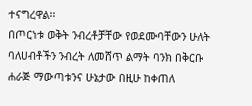ተናግረዋል፡፡
በጦርነቱ ወቅት ንብረቶቻቸው የወደሙባቸውን ሁለት ባለሀብቶችን ንብረት ለመሸጥ ልማት ባንክ በቅርቡ ሐራጅ ማውጣቱንና ሁኔታው በዚሁ ከቀጠለ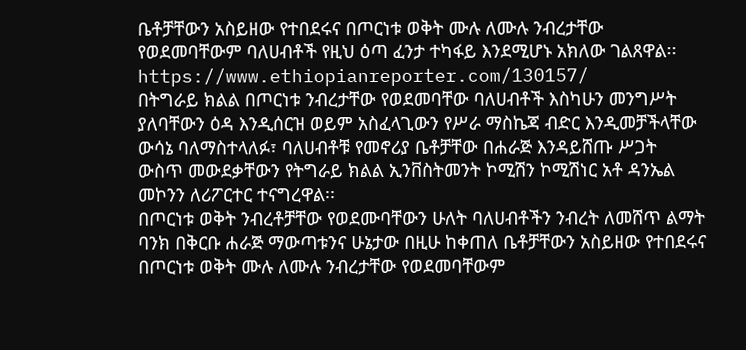ቤቶቻቸውን አስይዘው የተበደሩና በጦርነቱ ወቅት ሙሉ ለሙሉ ንብረታቸው የወደመባቸውም ባለሀብቶች የዚህ ዕጣ ፈንታ ተካፋይ እንደሚሆኑ አክለው ገልጸዋል፡፡
https://www.ethiopianreporter.com/130157/
በትግራይ ክልል በጦርነቱ ንብረታቸው የወደመባቸው ባለሀብቶች እስካሁን መንግሥት ያለባቸውን ዕዳ እንዲሰርዝ ወይም አስፈላጊውን የሥራ ማስኬጃ ብድር እንዲመቻችላቸው ውሳኔ ባለማስተላለፉ፣ ባለሀብቶቹ የመኖሪያ ቤቶቻቸው በሐራጅ እንዳይሸጡ ሥጋት ውስጥ መውደቃቸውን የትግራይ ክልል ኢንቨስትመንት ኮሚሽን ኮሚሽነር አቶ ዳንኤል መኮንን ለሪፖርተር ተናግረዋል፡፡
በጦርነቱ ወቅት ንብረቶቻቸው የወደሙባቸውን ሁለት ባለሀብቶችን ንብረት ለመሸጥ ልማት ባንክ በቅርቡ ሐራጅ ማውጣቱንና ሁኔታው በዚሁ ከቀጠለ ቤቶቻቸውን አስይዘው የተበደሩና በጦርነቱ ወቅት ሙሉ ለሙሉ ንብረታቸው የወደመባቸውም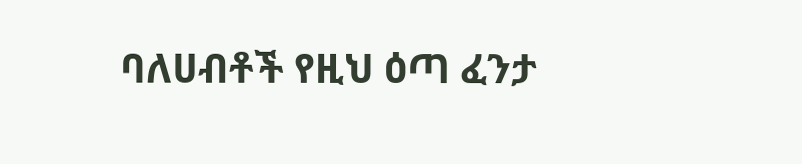ባለሀብቶች የዚህ ዕጣ ፈንታ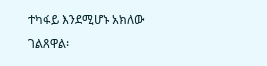ተካፋይ እንደሚሆኑ አክለው ገልጸዋል፡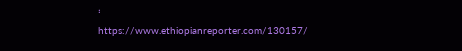፡
https://www.ethiopianreporter.com/130157/